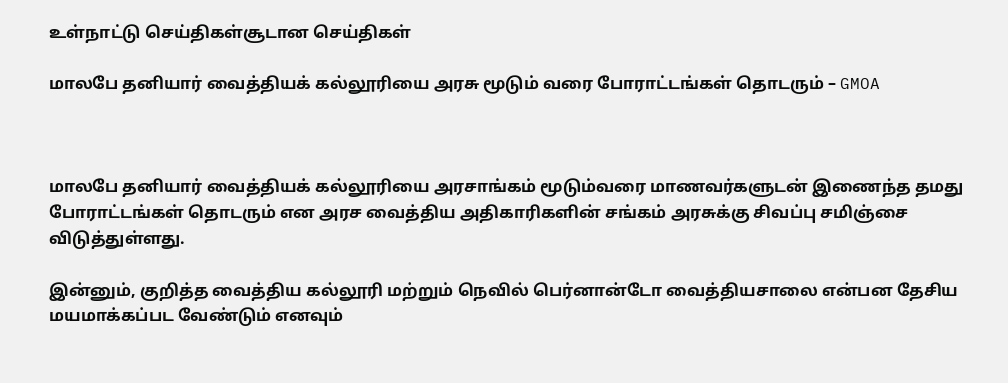உள்நாட்டு செய்திகள்சூடான செய்திகள்

மாலபே தனியார் வைத்தியக் கல்லூரியை அரசு மூடும் வரை போராட்டங்கள் தொடரும் – GMOA



மாலபே தனியார் வைத்தியக் கல்லூரியை அரசாங்கம் மூடும்வரை மாணவர்களுடன் இணைந்த தமது போராட்டங்கள் தொடரும் என அரச வைத்திய அதிகாரிகளின் சங்கம் அரசுக்கு சிவப்பு சமிஞ்சை விடுத்துள்ளது.

இன்னும், குறித்த வைத்திய கல்லூரி மற்றும் நெவில் பெர்னான்டோ வைத்தியசாலை என்பன தேசிய மயமாக்கப்பட வேண்டும் எனவும்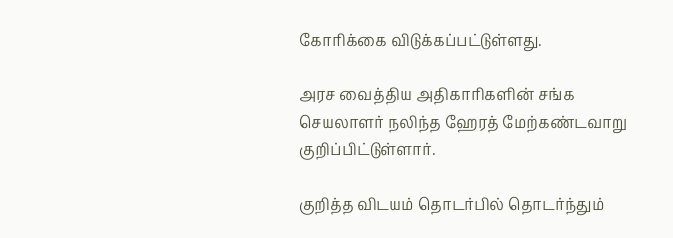கோரிக்கை விடுக்கப்பட்டுள்ளது.

அரச வைத்திய அதிகாரிகளின் சங்க செயலாளர் நலிந்த ஹேரத் மேற்கண்டவாறு குறிப்பிட்டுள்ளார்.

குறித்த விடயம் தொடர்பில் தொடர்ந்தும்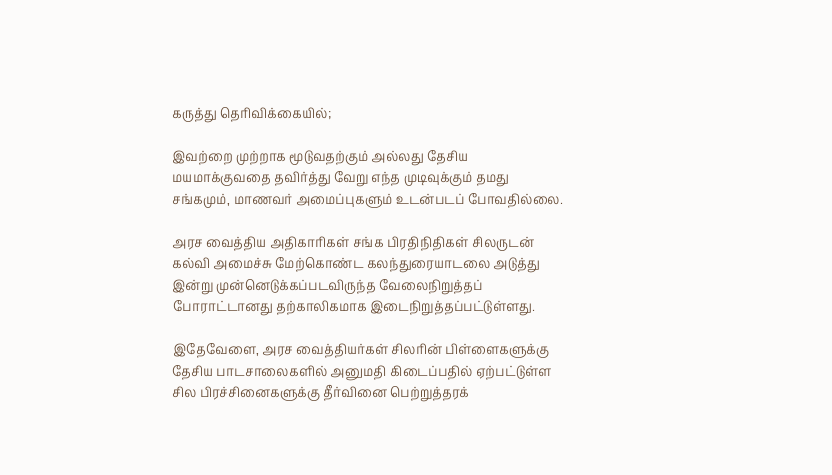கருத்து தெரிவிக்கையில்;

இவற்றை முற்றாக மூடுவதற்கும் அல்லது தேசிய மயமாக்குவதை தவிர்த்து வேறு எந்த முடிவுக்கும் தமது சங்கமும், மாணவர் அமைப்புகளும் உடன்படப் போவதில்லை.

அரச வைத்திய அதிகாரிகள் சங்க பிரதிநிதிகள் சிலருடன் கல்வி அமைச்சு மேற்கொண்ட கலந்துரையாடலை அடுத்து இன்று முன்னெடுக்கப்படவிருந்த வேலைநிறுத்தப் போராட்டானது தற்காலிகமாக இடைநிறுத்தப்பட்டுள்ளது.

இதேவேளை, அரச வைத்தியர்கள் சிலரின் பிள்ளைகளுக்கு தேசிய பாடசாலைகளில் அனுமதி கிடைப்பதில் ஏற்பட்டுள்ள சில பிரச்சினைகளுக்கு தீர்வினை பெற்றுத்தரக்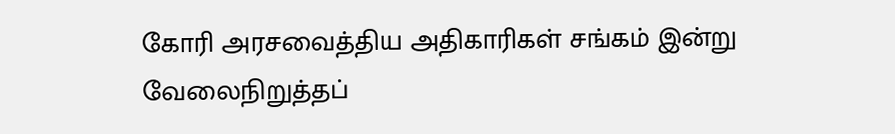கோரி அரசவைத்திய அதிகாரிகள் சங்கம் இன்று வேலைநிறுத்தப்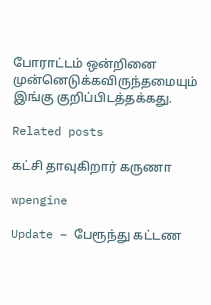போராட்டம் ஒன்றினை முன்னெடுக்கவிருந்தமையும் இங்கு குறிப்பிடத்தக்கது.

Related posts

கட்சி தாவுகிறார் கருணா

wpengine

Update – பேரூந்து கட்டண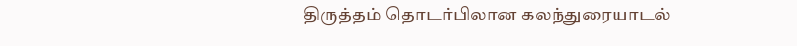திருத்தம் தொடர்பிலான கலந்துரையாடல்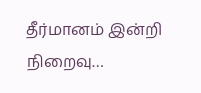தீர்மானம் இன்றி நிறைவு…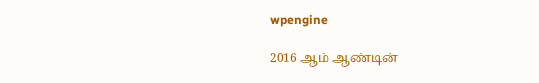wpengine

2016 ஆம் ஆண்டின்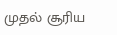முதல் சூரிய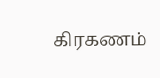கிரகணம்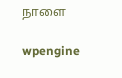நாளை

wpengine